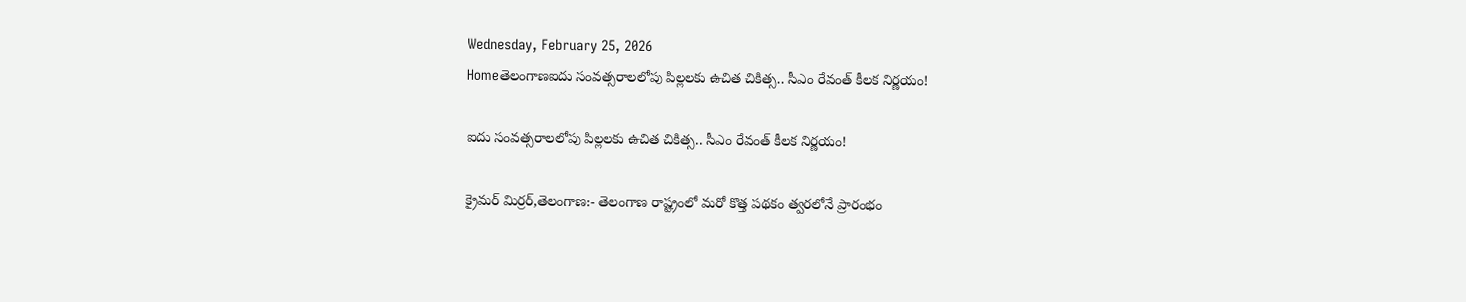Wednesday, February 25, 2026
Homeతెలంగాణఐదు సంవత్సరాలలోపు పిల్లలకు ఉచిత చికిత్స.. సీఎం రేవంత్ కీలక నిర్ణయం!

ఐదు సంవత్సరాలలోపు పిల్లలకు ఉచిత చికిత్స.. సీఎం రేవంత్ కీలక నిర్ణయం!

క్రైమర్ మిర్రర్,తెలంగాణ:- తెలంగాణ రాష్ట్రంలో మరో కొత్త పథకం త్వరలోనే ప్రారంభం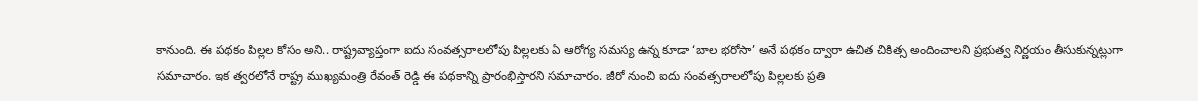కానుంది. ఈ పథకం పిల్లల కోసం అని.. రాష్ట్రవ్యాప్తంగా ఐదు సంవత్సరాలలోపు పిల్లలకు ఏ ఆరోగ్య సమస్య ఉన్న కూడా ‘బాల భరోసా’ అనే పథకం ద్వారా ఉచిత చికిత్స అందించాలని ప్రభుత్వ నిర్ణయం తీసుకున్నట్లుగా సమాచారం. ఇక త్వరలోనే రాష్ట్ర ముఖ్యమంత్రి రేవంత్ రెడ్డి ఈ పథకాన్ని ప్రారంభిస్తారని సమాచారం. జీరో నుంచి ఐదు సంవత్సరాలలోపు పిల్లలకు ప్రతి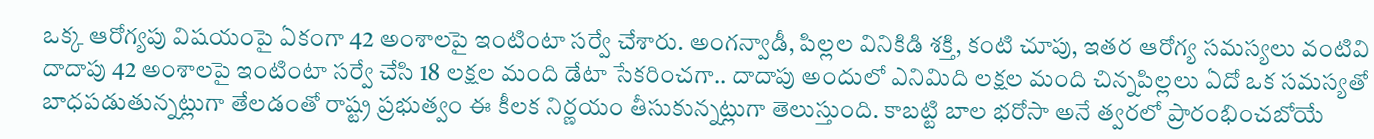ఒక్క ఆరోగ్యపు విషయంపై ఏకంగా 42 అంశాలపై ఇంటింటా సర్వే చేశారు. అంగన్వాడీ, పిల్లల వినికిడి శక్తి, కంటి చూపు, ఇతర ఆరోగ్య సమస్యలు వంటివి దాదాపు 42 అంశాలపై ఇంటింటా సర్వే చేసి 18 లక్షల మంది డేటా సేకరించగా.. దాదాపు అందులో ఎనిమిది లక్షల మంది చిన్నపిల్లలు ఏదో ఒక సమస్యతో బాధపడుతున్నట్లుగా తేలడంతో రాష్ట్ర ప్రభుత్వం ఈ కీలక నిర్ణయం తీసుకున్నట్లుగా తెలుస్తుంది. కాబట్టి బాల భరోసా అనే త్వరలో ప్రారంభించబోయే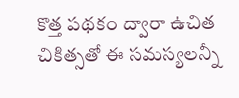కొత్త పథకం ద్వారా ఉచిత చికిత్సతో ఈ సమస్యలన్నీ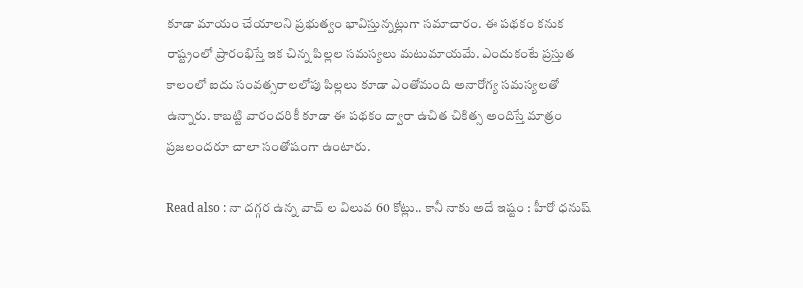కూడా మాయం చేయాలని ప్రభుత్వం భావిస్తున్నట్లుగా సమాచారం. ఈ పథకం కనుక రాష్ట్రంలో ప్రారంభిస్తే ఇక చిన్న పిల్లల సమస్యలు మటుమాయమే. ఎందుకంటే ప్రస్తుత కాలంలో ఐదు సంవత్సరాలలోపు పిల్లలు కూడా ఎంతోమంది అనారోగ్య సమస్యలతో ఉన్నారు. కాబట్టి వారందరికీ కూడా ఈ పథకం ద్వారా ఉచిత చికిత్స అందిస్తే మాత్రం ప్రజలందరూ చాలా సంతోషంగా ఉంటారు.

Read also : నా దగ్గర ఉన్న వాచ్ ల విలువ 60 కోట్లు.. కానీ నాకు అదే ఇష్టం : హీరో ధనుష్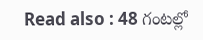Read also : 48 గంటల్లో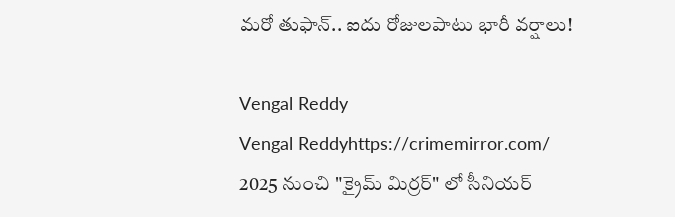మరో తుఫాన్.. ఐదు రోజులపాటు భారీ వర్షాలు!

Vengal Reddy
Vengal Reddyhttps://crimemirror.com/
2025 నుంచి "క్రైమ్ మిర్రర్" లో సీనియర్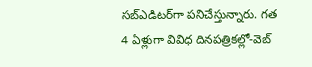సబ్‌ఎడిటర్‌గా పనిచేస్తున్నారు. గత 4 ఏళ్లుగా వివిధ దినపత్రికల్లో-వెబ్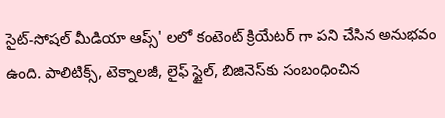సైట్-సోషల్ మీడియా ఆప్స్' లలో కంటెంట్ క్రియేటర్ గా పని చేసిన అనుభవం ఉంది. పాలిటిక్స్‌, టెక్నాలజీ, లైఫ్‌ స్టైల్‌, బిజినెస్‌కు సంబంధించిన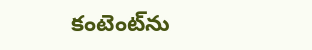కంటెంట్‌ను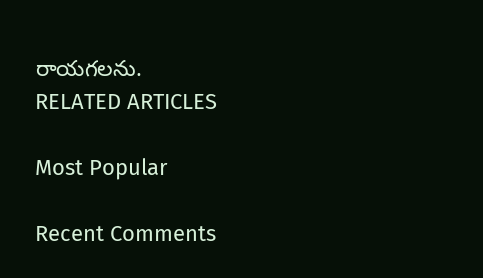రాయగలను.
RELATED ARTICLES

Most Popular

Recent Comments